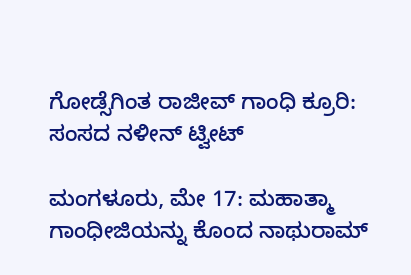ಗೋಡ್ಸೆಗಿಂತ ರಾಜೀವ್ ಗಾಂಧಿ ಕ್ರೂರಿ: ಸಂಸದ ನಳೀನ್ ಟ್ವೀಟ್

ಮಂಗಳೂರು, ಮೇ 17: ಮಹಾತ್ಮಾ ಗಾಂಧೀಜಿಯನ್ನು ಕೊಂದ ನಾಥುರಾಮ್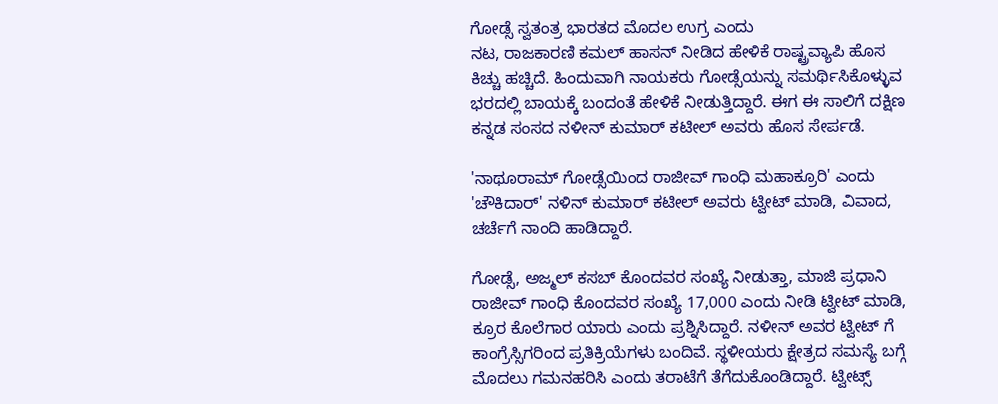ಗೋಡ್ಸೆ ಸ್ವತಂತ್ರ ಭಾರತದ ಮೊದಲ ಉಗ್ರ ಎಂದು
ನಟ, ರಾಜಕಾರಣಿ ಕಮಲ್ ಹಾಸನ್ ನೀಡಿದ ಹೇಳಿಕೆ ರಾಷ್ಟ್ರವ್ಯಾಪಿ ಹೊಸ ಕಿಚ್ಚು ಹಚ್ಚಿದೆ. ಹಿಂದುವಾಗಿ ನಾಯಕರು ಗೋಡ್ಸೆಯನ್ನು ಸಮರ್ಥಿಸಿಕೊಳ್ಳುವ ಭರದಲ್ಲಿ ಬಾಯಕ್ಕೆ ಬಂದಂತೆ ಹೇಳಿಕೆ ನೀಡುತ್ತಿದ್ದಾರೆ. ಈಗ ಈ ಸಾಲಿಗೆ ದಕ್ಷಿಣ ಕನ್ನಡ ಸಂಸದ ನಳೀನ್ ಕುಮಾರ್ ಕಟೀಲ್ ಅವರು ಹೊಸ ಸೇರ್ಪಡೆ.

'ನಾಥೂರಾಮ್ ಗೋಡ್ಸೆಯಿಂದ ರಾಜೀವ್ ಗಾಂಧಿ ಮಹಾಕ್ರೂರಿ' ಎಂದು 'ಚೌಕಿದಾರ್' ನಳಿನ್ ಕುಮಾರ್ ಕಟೀಲ್ ಅವರು ಟ್ವೀಟ್ ಮಾಡಿ, ವಿವಾದ, ಚರ್ಚೆಗೆ ನಾಂದಿ ಹಾಡಿದ್ದಾರೆ.

ಗೋಡ್ಸೆ, ಅಜ್ಮಲ್ ಕಸಬ್ ಕೊಂದವರ ಸಂಖ್ಯೆ ನೀಡುತ್ತಾ, ಮಾಜಿ ಪ್ರಧಾನಿ ರಾಜೀವ್ ಗಾಂಧಿ ಕೊಂದವರ ಸಂಖ್ಯೆ 17,000 ಎಂದು ನೀಡಿ ಟ್ವೀಟ್ ಮಾಡಿ, ಕ್ರೂರ ಕೊಲೆಗಾರ ಯಾರು ಎಂದು ಪ್ರಶ್ನಿಸಿದ್ದಾರೆ. ನಳೀನ್ ಅವರ ಟ್ವೀಟ್ ಗೆ ಕಾಂಗ್ರೆಸ್ಸಿಗರಿಂದ ಪ್ರತಿಕ್ರಿಯೆಗಳು ಬಂದಿವೆ. ಸ್ಥಳೀಯರು ಕ್ಷೇತ್ರದ ಸಮಸ್ಯೆ ಬಗ್ಗೆ ಮೊದಲು ಗಮನಹರಿಸಿ ಎಂದು ತರಾಟೆಗೆ ತೆಗೆದುಕೊಂಡಿದ್ದಾರೆ. ಟ್ವೀಟ್ಸ್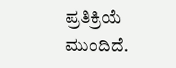ಪ್ರತಿಕ್ರಿಯೆ ಮುಂದಿದೆ.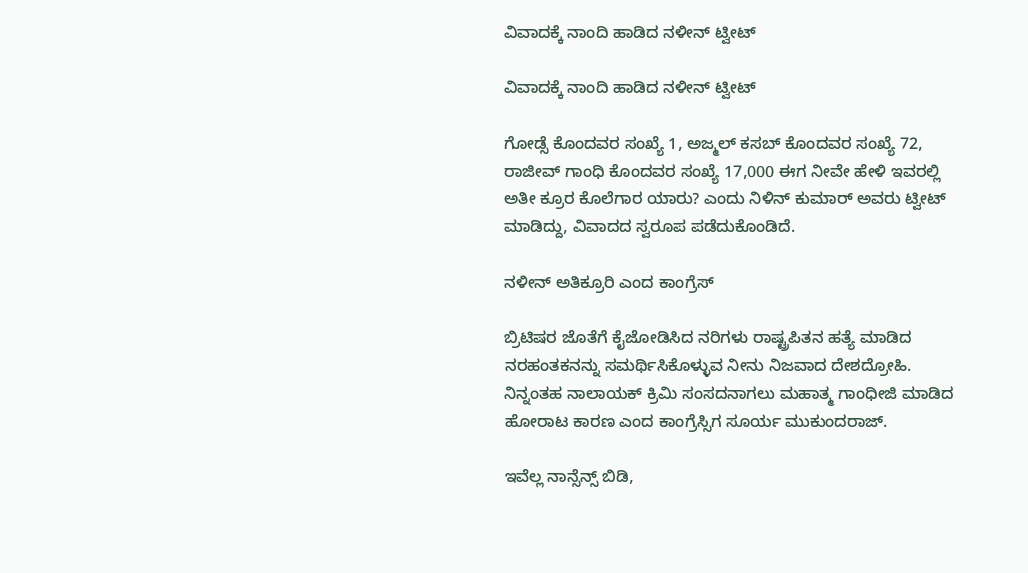ವಿವಾದಕ್ಕೆ ನಾಂದಿ ಹಾಡಿದ ನಳೀನ್ ಟ್ವೀಟ್

ವಿವಾದಕ್ಕೆ ನಾಂದಿ ಹಾಡಿದ ನಳೀನ್ ಟ್ವೀಟ್

ಗೋಡ್ಸೆ ಕೊಂದವರ ಸಂಖ್ಯೆ 1, ಅಜ್ಮಲ್ ಕಸಬ್ ಕೊಂದವರ ಸಂಖ್ಯೆ 72, ರಾಜೀವ್ ಗಾಂಧಿ ಕೊಂದವರ ಸಂಖ್ಯೆ 17,000 ಈಗ ನೀವೇ ಹೇಳಿ ಇವರಲ್ಲಿ ಅತೀ ಕ್ರೂರ ಕೊಲೆಗಾರ ಯಾರು? ಎಂದು ನಿಳಿನ್ ಕುಮಾರ್ ಅವರು ಟ್ವೀಟ್ ಮಾಡಿದ್ದು, ವಿವಾದದ ಸ್ವರೂಪ ಪಡೆದುಕೊಂಡಿದೆ.

ನಳೀನ್ ಅತಿಕ್ರೂರಿ ಎಂದ ಕಾಂಗ್ರೆಸ್

ಬ್ರಿಟಿಷರ ಜೊತೆಗೆ ಕೈಜೋಡಿಸಿದ ನರಿಗಳು ರಾಷ್ಟ್ರಪಿತನ ಹತ್ಯೆ ಮಾಡಿದ ನರಹಂತಕನನ್ನು ಸಮರ್ಥಿಸಿಕೊಳ್ಳುವ ನೀನು ನಿಜವಾದ ದೇಶದ್ರೋಹಿ. ನಿನ್ನಂತಹ ನಾಲಾಯಕ್ ಕ್ರಿಮಿ ಸಂಸದನಾಗಲು ಮಹಾತ್ಮ ಗಾಂಧೀಜಿ ಮಾಡಿದ ಹೋರಾಟ ಕಾರಣ ಎಂದ ಕಾಂಗ್ರೆಸ್ಸಿಗ ಸೂರ್ಯ ಮುಕುಂದರಾಜ್.

ಇವೆಲ್ಲ ನಾನ್ಸೆನ್ಸ್ ಬಿಡಿ,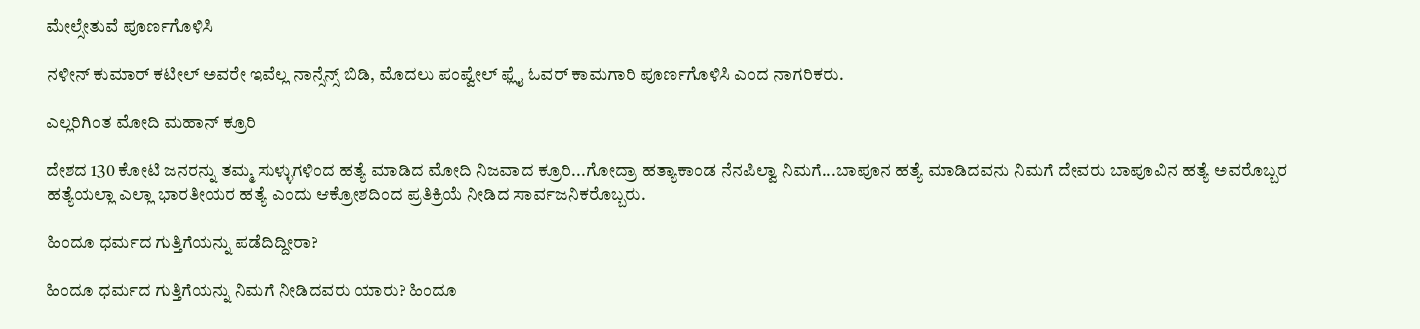ಮೇಲ್ಸೇತುವೆ ಪೂರ್ಣಗೊಳಿಸಿ

ನಳೀನ್ ಕುಮಾರ್ ಕಟೀಲ್ ಅವರೇ ಇವೆಲ್ಲ ನಾನ್ಸೆನ್ಸ್ ಬಿಡಿ, ಮೊದಲು ಪಂಪ್ವೇಲ್ ಫ್ಲೈ ಓವರ್ ಕಾಮಗಾರಿ ಪೂರ್ಣಗೊಳಿಸಿ ಎಂದ ನಾಗರಿಕರು.

ಎಲ್ಲರಿಗಿಂತ ಮೋದಿ ಮಹಾನ್ ಕ್ರೂರಿ

ದೇಶದ 130 ಕೋಟಿ ಜನರನ್ನು ತಮ್ಮ ಸುಳ್ಳುಗಳಿಂದ ಹತ್ಯೆ ಮಾಡಿದ ಮೋದಿ ನಿಜವಾದ ಕ್ರೂರಿ...ಗೋದ್ರಾ ಹತ್ಯಾಕಾಂಡ ನೆನಪಿಲ್ವಾ ನಿಮಗೆ...ಬಾಪೂನ ಹತ್ಯೆ ಮಾಡಿದವನು ನಿಮಗೆ ದೇವರು ಬಾಪೂವಿನ ಹತ್ಯೆ ಅವರೊಬ್ಬರ ಹತ್ಯೆಯಲ್ಲಾ ಎಲ್ಲಾ ಭಾರತೀಯರ ಹತ್ಯೆ ಎಂದು ಆಕ್ರೋಶದಿಂದ ಪ್ರತಿಕ್ರಿಯೆ ನೀಡಿದ ಸಾರ್ವಜನಿಕರೊಬ್ಬರು.

ಹಿಂದೂ ಧರ್ಮದ ಗುತ್ತಿಗೆಯನ್ನು ಪಡೆದಿದ್ದೀರಾ?

ಹಿಂದೂ ಧರ್ಮದ ಗುತ್ತಿಗೆಯನ್ನು ನಿಮಗೆ ನೀಡಿದವರು ಯಾರು? ಹಿಂದೂ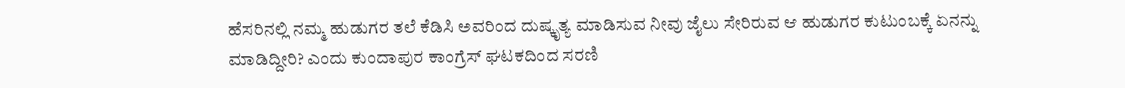ಹೆಸರಿನಲ್ಲಿ ನಮ್ಮ ಹುಡುಗರ ತಲೆ ಕೆಡಿಸಿ ಅವರಿಂದ ದುಷ್ಕೃತ್ಯ ಮಾಡಿಸುವ ನೀವು ಜೈಲು ಸೇರಿರುವ ಆ ಹುಡುಗರ ಕುಟುಂಬಕ್ಕೆ ಏನನ್ನು ಮಾಡಿದ್ದೀರಿ? ಎಂದು ಕುಂದಾಪುರ ಕಾಂಗ್ರೆಸ್ ಘಟಕದಿಂದ ಸರಣಿ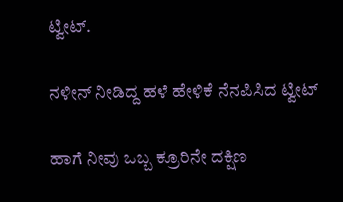ಟ್ವೀಟ್.

ನಳೀನ್ ನೀಡಿದ್ದ ಹಳೆ ಹೇಳಿಕೆ ನೆನಪಿಸಿದ ಟ್ವೀಟ್

ಹಾಗೆ ನೀವು ಒಬ್ಬ ಕ್ರೂರಿನೇ ದಕ್ಷಿಣ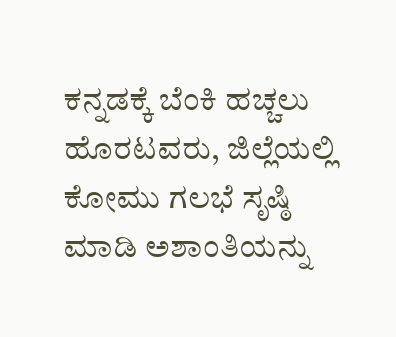ಕನ್ನಡಕ್ಕೆ ಬೆಂಕಿ ಹಚ್ಚಲು ಹೊರಟವರು, ಜಿಲ್ಲೆಯಲ್ಲಿ ಕೋಮು ಗಲಭೆ ಸೃಷ್ಠಿ ಮಾಡಿ ಅಶಾಂತಿಯನ್ನು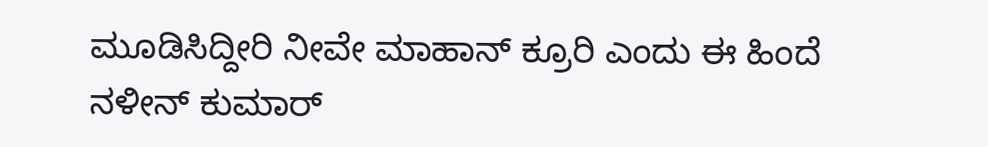ಮೂಡಿಸಿದ್ದೀರಿ ನೀವೇ ಮಾಹಾನ್ ಕ್ರೂರಿ ಎಂದು ಈ ಹಿಂದೆ ನಳೀನ್ ಕುಮಾರ್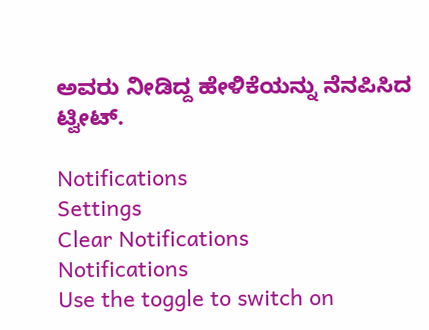ಅವರು ನೀಡಿದ್ದ ಹೇಳಿಕೆಯನ್ನು ನೆನಪಿಸಿದ ಟ್ವೀಟ್.

Notifications
Settings
Clear Notifications
Notifications
Use the toggle to switch on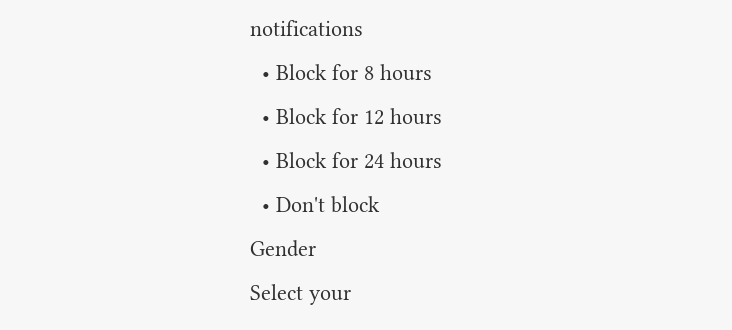notifications
  • Block for 8 hours
  • Block for 12 hours
  • Block for 24 hours
  • Don't block
Gender
Select your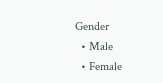Gender
  • Male
  • Female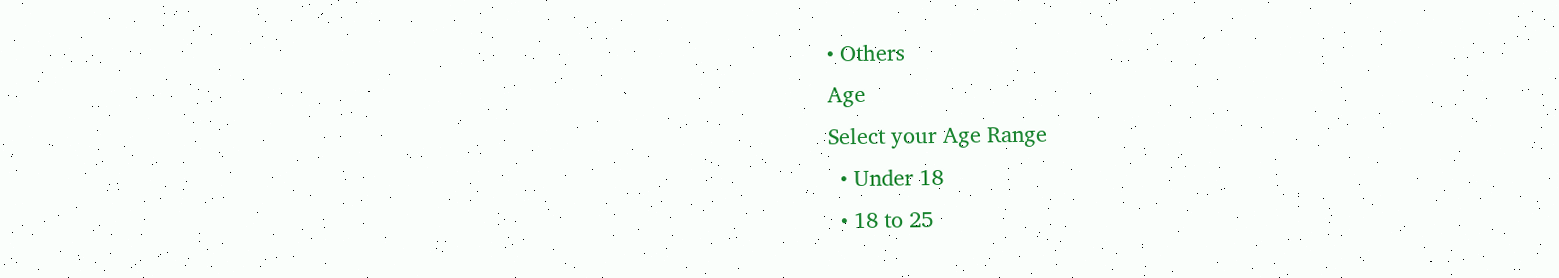• Others
Age
Select your Age Range
  • Under 18
  • 18 to 25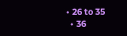• 26 to 35
  • 36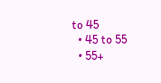to 45
  • 45 to 55
  • 55+